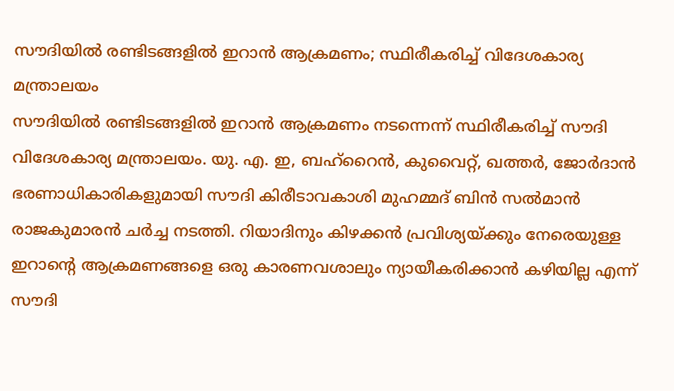സൗദിയിൽ രണ്ടിടങ്ങളിൽ ഇറാൻ ആക്രമണം; സ്ഥിരീകരിച്ച് വിദേശകാര്യ മന്ത്രാലയം
സൗദിയിൽ രണ്ടിടങ്ങളിൽ ഇറാൻ ആക്രമണം നടന്നെന്ന് സ്ഥിരീകരിച്ച് സൗദി വിദേശകാര്യ മന്ത്രാലയം. യു. എ. ഇ, ബഹ്റൈൻ, കുവൈറ്റ്, ഖത്തർ, ജോർദാൻ ഭരണാധികാരികളുമായി സൗദി കിരീടാവകാശി മുഹമ്മദ് ബിൻ സൽമാൻ രാജകുമാരൻ ചർച്ച നടത്തി. റിയാദിനും കിഴക്കൻ പ്രവിശ്യയ്ക്കും നേരെയുള്ള ഇറാൻ്റെ ആക്രമണങ്ങളെ ഒരു കാരണവശാലും ന്യായീകരിക്കാൻ കഴിയില്ല എന്ന് സൗദി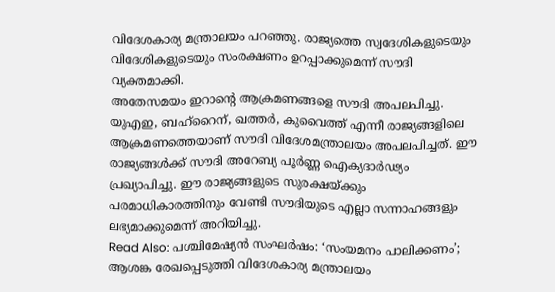വിദേശകാര്യ മന്ത്രാലയം പറഞ്ഞു. രാജ്യത്തെ സ്വദേശികളുടെയും വിദേശികളുടെയും സംരക്ഷണം ഉറപ്പാക്കുമെന്ന് സൗദി വ്യക്തമാക്കി.
അതേസമയം ഇറാന്റെ ആക്രമണങ്ങളെ സൗദി അപലപിച്ചു. യുഎഇ, ബഹ്റൈന്, ഖത്തർ, കുവൈത്ത് എന്നീ രാജ്യങ്ങളിലെ ആക്രമണത്തെയാണ് സൗദി വിദേശമന്ത്രാലയം അപലപിച്ചത്. ഈ രാജ്യങ്ങൾക്ക് സൗദി അറേബ്യ പൂർണ്ണ ഐക്യദാർഢ്യം പ്രഖ്യാപിച്ചു. ഈ രാജ്യങ്ങളുടെ സുരക്ഷയ്ക്കും പരമാധികാരത്തിനും വേണ്ടി സൗദിയുടെ എല്ലാ സന്നാഹങ്ങളും ലഭ്യമാക്കുമെന്ന് അറിയിച്ചു.
Read Also: പശ്ചിമേഷ്യൻ സംഘർഷം: ‘സംയമനം പാലിക്കണം’; ആശങ്ക രേഖപ്പെടുത്തി വിദേശകാര്യ മന്ത്രാലയം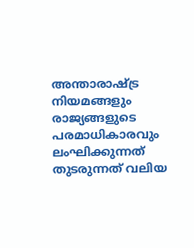അന്താരാഷ്ട്ര നിയമങ്ങളും രാജ്യങ്ങളുടെ പരമാധികാരവും ലംഘിക്കുന്നത് തുടരുന്നത് വലിയ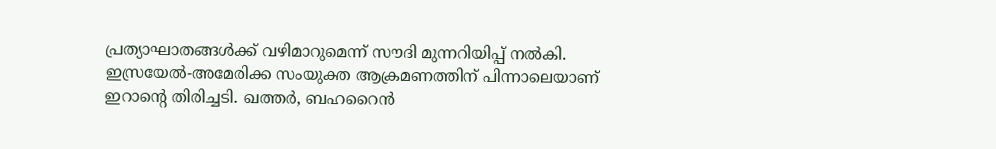പ്രത്യാഘാതങ്ങൾക്ക് വഴിമാറുമെന്ന് സൗദി മുന്നറിയിപ്പ് നൽകി. ഇസ്രയേൽ-അമേരിക്ക സംയുക്ത ആക്രമണത്തിന് പിന്നാലെയാണ് ഇറാന്റെ തിരിച്ചടി. ഖത്തർ, ബഹറൈൻ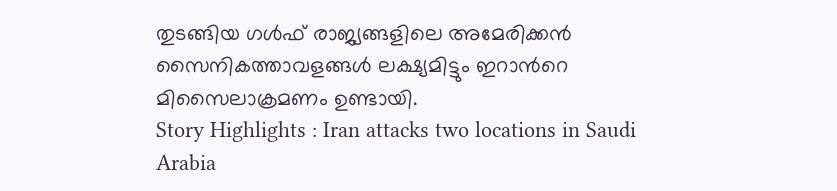തുടങ്ങിയ ഗൾഫ് രാജ്യങ്ങളിലെ അമേരിക്കൻ സൈനികത്താവളങ്ങൾ ലക്ഷ്യമിട്ടും ഇറാൻറെ മിസൈലാക്രമണം ഉണ്ടായി.
Story Highlights : Iran attacks two locations in Saudi Arabia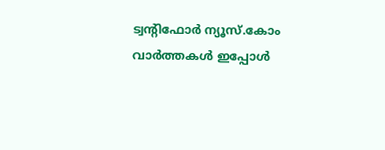ട്വന്റിഫോർ ന്യൂസ്.കോം വാർത്തകൾ ഇപ്പോൾ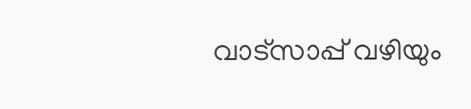വാട്സാപ്പ് വഴിയും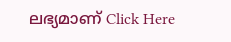ലഭ്യമാണ് Click Here